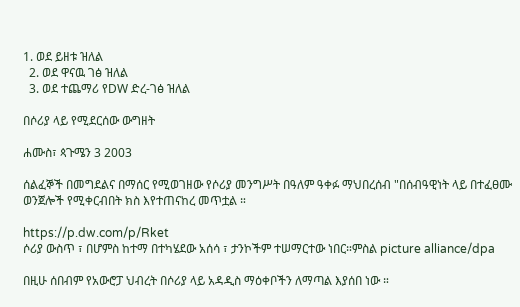1. ወደ ይዘቱ ዝለል
  2. ወደ ዋናዉ ገፅ ዝለል
  3. ወደ ተጨማሪ የDW ድረ-ገፅ ዝለል

በሶሪያ ላይ የሚደርሰው ውግዘት

ሐሙስ፣ ጳጉሜን 3 2003

ሰልፈኞች በመግደልና በማሰር የሚወገዘው የሶሪያ መንግሥት በዓለም ዓቀፉ ማህበረሰብ "በሰብዓዊነት ላይ በተፈፀሙ ወንጀሎች የሚቀርብበት ክስ እየተጠናከረ መጥቷል ።

https://p.dw.com/p/Rket
ሶሪያ ውስጥ ፣ በሆምስ ከተማ በተካሄደው አሰሳ ፣ ታንኮችም ተሠማርተው ነበር።ምስል picture alliance/dpa

በዚሁ ሰበብም የአውሮፓ ህብረት በሶሪያ ላይ አዳዲስ ማዕቀቦችን ለማጣል እያሰበ ነው ።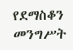የደማስቆን መንግሥት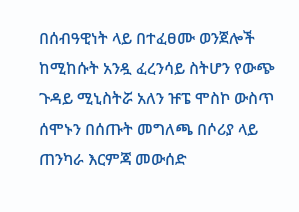በሰብዓዊነት ላይ በተፈፀሙ ወንጀሎች ከሚከሱት አንዷ ፈረንሳይ ስትሆን የውጭ ጉዳይ ሚኒስትሯ አለን ዡፔ ሞስኮ ውስጥ ሰሞኑን በሰጡት መግለጫ በሶሪያ ላይ ጠንካራ እርምጃ መውሰድ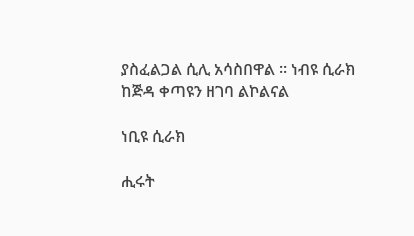ያስፈልጋል ሲሊ አሳስበዋል ። ነብዩ ሲራክ ከጅዳ ቀጣዩን ዘገባ ልኮልናል

ነቢዩ ሲራክ

ሒሩት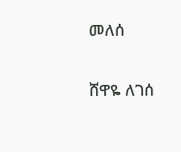መለሰ

ሸዋዬ ለገሰ